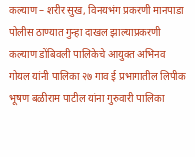कल्याण – शरीर सुख, विनयभंग प्रकरणी मानपाडा पोलीस ठाण्यात गुन्हा दाखल झाल्याप्रकरणी कल्याण डोंबिवली पालिकेचे आयुक्त अभिनव गोयल यांनी पालिका २७ गाव ई प्रभागातील लिपीक भूषण बळीराम पाटील यांना गुरुवारी पालिका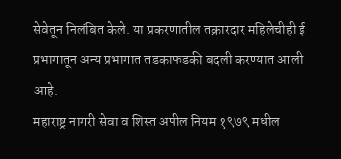सेवेतून निलंबित केले. या प्रकरणातील तक्रारदार महिलेचीही ई प्रभागातून अन्य प्रभागात तडकाफडकी बदली करण्यात आली आहे.
महाराष्ट्र नागरी सेवा व शिस्त अपील नियम १९७९ मधील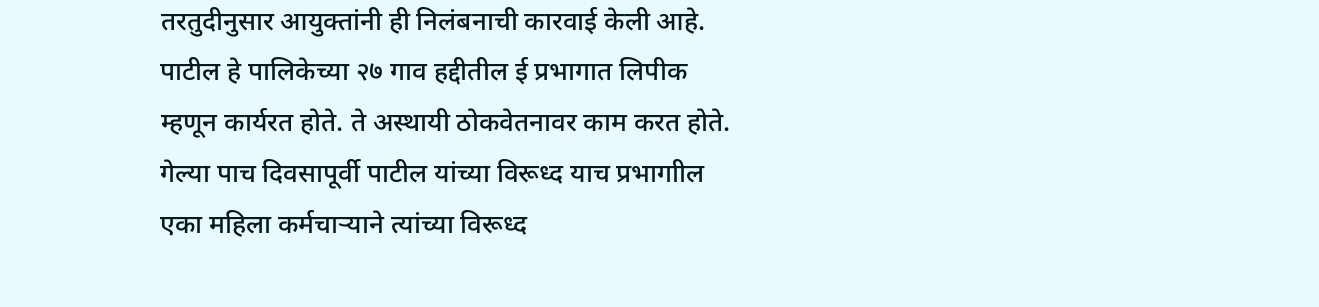तरतुदीनुसार आयुक्तांनी ही निलंबनाची कारवाई केली आहे. पाटील हे पालिकेच्या २७ गाव हद्दीतील ई प्रभागात लिपीक म्हणून कार्यरत होते. ते अस्थायी ठोकवेतनावर काम करत होते. गेल्या पाच दिवसापूर्वी पाटील यांच्या विरूध्द याच प्रभागाील एका महिला कर्मचाऱ्याने त्यांच्या विरूध्द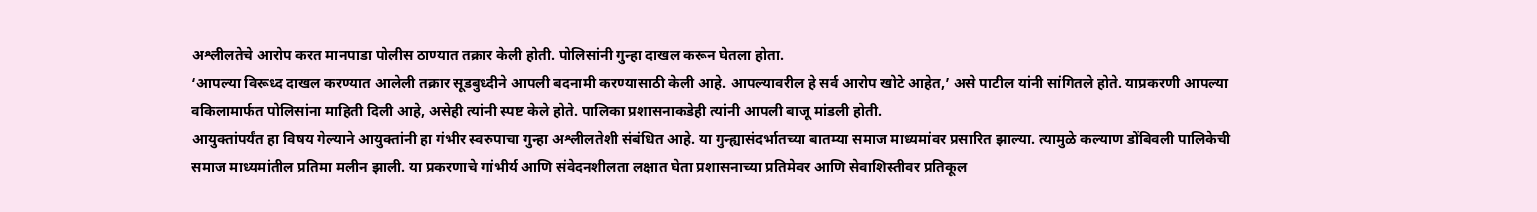अश्लीलतेचे आरोप करत मानपाडा पोलीस ठाण्यात तक्रार केली होती. पोलिसांनी गुन्हा दाखल करून घेतला होता.
‘आपल्या विरूध्द दाखल करण्यात आलेली तक्रार सूडबुध्दीने आपली बदनामी करण्यासाठी केली आहे. आपल्यावरील हे सर्व आरोप खोटे आहेत,’ असे पाटील यांनी सांगितले होते. याप्रकरणी आपल्या वकिलामार्फत पोलिसांना माहिती दिली आहे, असेही त्यांनी स्पष्ट केले होते. पालिका प्रशासनाकडेही त्यांनी आपली बाजू मांडली होती.
आयुक्तांपर्यंत हा विषय गेल्याने आयुक्तांनी हा गंभीर स्वरुपाचा गुन्हा अश्लीलतेशी संबंधित आहे. या गुन्ह्यासंदर्भातच्या बातम्या समाज माध्यमांवर प्रसारित झाल्या. त्यामुळे कल्याण डोंबिवली पालिकेची समाज माध्यमांतील प्रतिमा मलीन झाली. या प्रकरणाचे गांभीर्य आणि संवेदनशीलता लक्षात घेता प्रशासनाच्या प्रतिमेवर आणि सेवाशिस्तीवर प्रतिकूल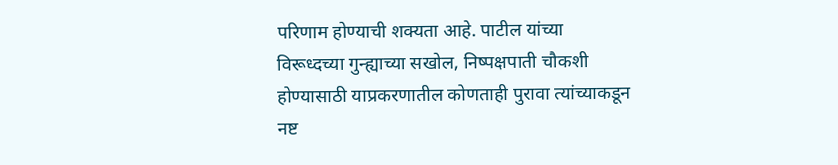परिणाम होण्याची शक्यता आहे. पाटील यांच्या विरूध्दच्या गुन्ह्याच्या सखोल, निष्पक्षपाती चौकशी होण्यासाठी याप्रकरणातील कोणताही पुरावा त्यांच्याकडून नष्ट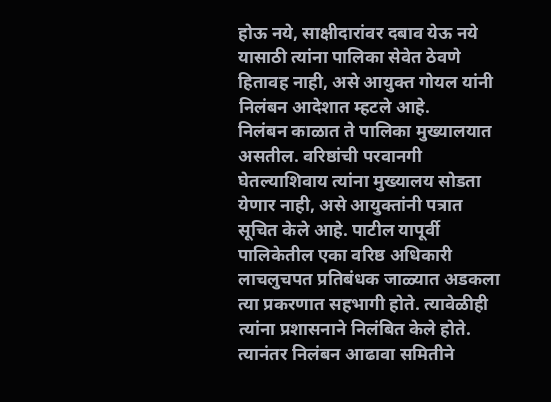होऊ नये, साक्षीदारांवर दबाव येऊ नये यासाठी त्यांना पालिका सेवेत ठेवणे हितावह नाही, असे आयुक्त गोयल यांनी निलंबन आदेशात म्हटले आहे.
निलंबन काळात ते पालिका मुख्यालयात असतील. वरिष्ठांची परवानगी घेतल्याशिवाय त्यांना मुख्यालय सोडता येणार नाही, असे आयुक्तांनी पत्रात सूचित केले आहे. पाटील यापूर्वी पालिकेतील एका वरिष्ठ अधिकारी लाचलुचपत प्रतिबंधक जाळ्यात अडकला त्या प्रकरणात सहभागी होते. त्यावेळीही त्यांना प्रशासनाने निलंबित केले होते. त्यानंतर निलंबन आढावा समितीने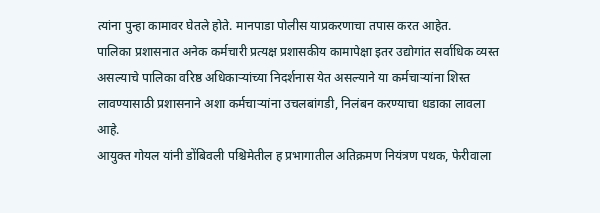त्यांना पुन्हा कामावर घेतले होते. मानपाडा पोलीस याप्रकरणाचा तपास करत आहेत.
पालिका प्रशासनात अनेक कर्मचारी प्रत्यक्ष प्रशासकीय कामापेक्षा इतर उद्योगांत सर्वाधिक व्यस्त असल्याचे पालिका वरिष्ठ अधिकाऱ्यांच्या निदर्शनास येत असल्याने या कर्मचाऱ्यांना शिस्त लावण्यासाठी प्रशासनाने अशा कर्मचाऱ्यांना उचलबांगडी, निलंबन करण्याचा धडाका लावला आहे.
आयुक्त गोयल यांनी डोंबिवली पश्चिमेतील ह प्रभागातील अतिक्रमण नियंत्रण पथक, फेरीवाला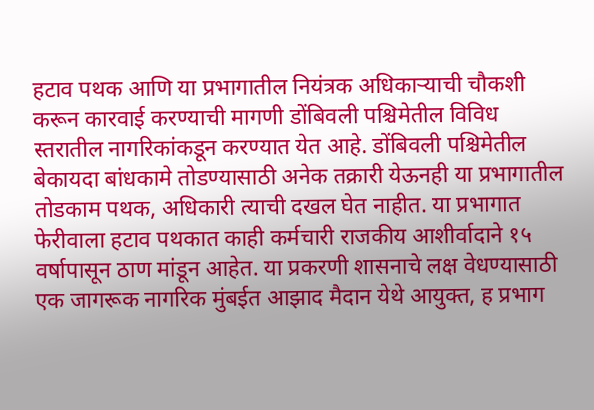हटाव पथक आणि या प्रभागातील नियंत्रक अधिकाऱ्याची चौकशी करून कारवाई करण्याची मागणी डोंबिवली पश्चिमेतील विविध स्तरातील नागरिकांकडून करण्यात येत आहे. डोंबिवली पश्चिमेतील बेकायदा बांधकामे तोडण्यासाठी अनेक तक्रारी येऊनही या प्रभागातील तोडकाम पथक, अधिकारी त्याची दखल घेत नाहीत. या प्रभागात फेरीवाला हटाव पथकात काही कर्मचारी राजकीय आशीर्वादाने १५ वर्षापासून ठाण मांडून आहेत. या प्रकरणी शासनाचे लक्ष वेधण्यासाठी एक जागरूक नागरिक मुंबईत आझाद मैदान येथे आयुक्त, ह प्रभाग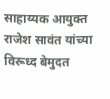साहाय्यक आयुक्त राजेश सावंत यांच्या विरूध्द बेमुदत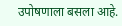उपोषणाला बसला आहे.